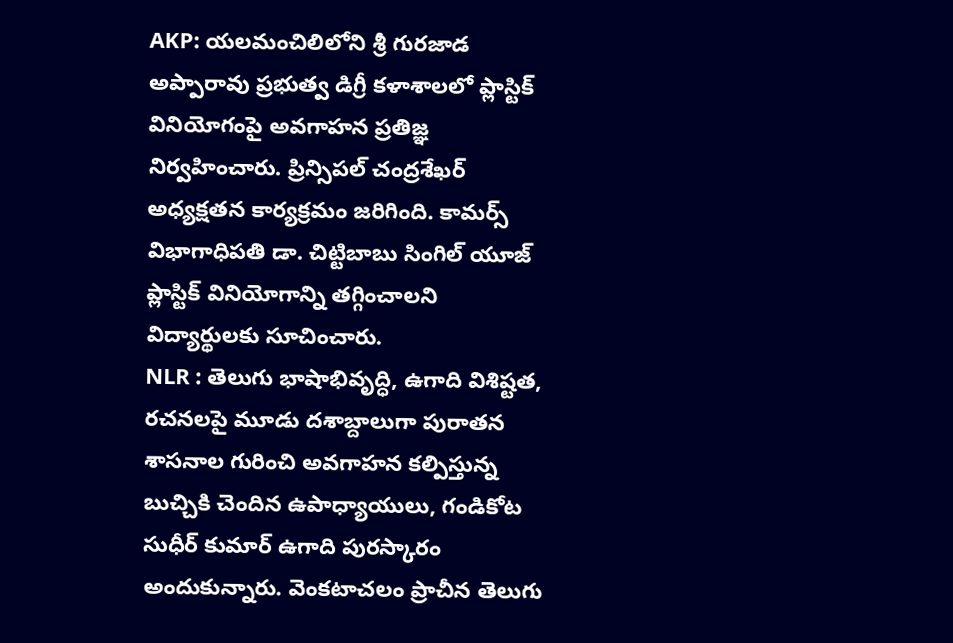AKP: యలమంచిలిలోని శ్రీ గురజాడ అప్పారావు ప్రభుత్వ డిగ్రీ కళాశాలలో ప్లాస్టిక్ వినియోగంపై అవగాహన ప్రతిజ్ఞ నిర్వహించారు. ప్రిన్సిపల్ చంద్రశేఖర్ అధ్యక్షతన కార్యక్రమం జరిగింది. కామర్స్ విభాగాధిపతి డా. చిట్టిబాబు సింగిల్ యూజ్ ప్లాస్టిక్ వినియోగాన్ని తగ్గించాలని విద్యార్థులకు సూచించారు.
NLR : తెలుగు భాషాభివృద్ధి, ఉగాది విశిష్టత, రచనలపై మూడు దశాబ్దాలుగా పురాతన శాసనాల గురించి అవగాహన కల్పిస్తున్న బుచ్చికి చెందిన ఉపాధ్యాయులు, గండికోట సుధీర్ కుమార్ ఉగాది పురస్కారం అందుకున్నారు. వెంకటాచలం ప్రాచీన తెలుగు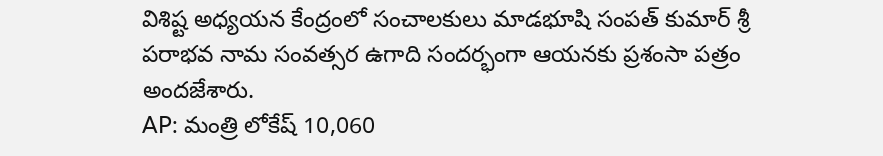విశిష్ట అధ్యయన కేంద్రంలో సంచాలకులు మాడభూషి సంపత్ కుమార్ శ్రీ పరాభవ నామ సంవత్సర ఉగాది సందర్భంగా ఆయనకు ప్రశంసా పత్రం అందజేశారు.
AP: మంత్రి లోకేష్ 10,060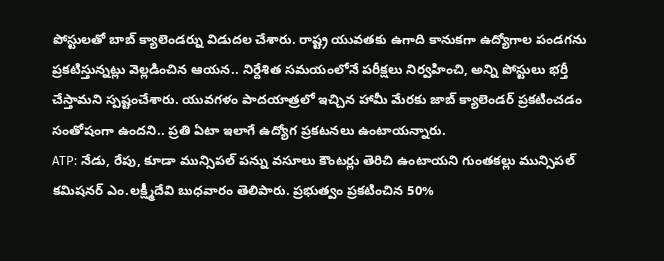పోస్టులతో బాబ్ క్యాలెండర్ను విడుదల చేశారు. రాష్ట్ర యువతకు ఉగాది కానుకగా ఉద్యోగాల పండగను ప్రకటిస్తున్నట్లు వెల్లడించిన ఆయన.. నిర్దేశిత సమయంలోనే పరీక్షలు నిర్వహించి, అన్ని పోస్టులు భర్తీ చేస్తామని స్పష్టంచేశారు. యువగళం పాదయాత్రలో ఇచ్చిన హామీ మేరకు జాబ్ క్యాలెండర్ ప్రకటించడం సంతోషంగా ఉందని.. ప్రతి ఏటా ఇలాగే ఉద్యోగ ప్రకటనలు ఉంటాయన్నారు.
ATP: నేడు, రేపు, కూడా మున్సిపల్ పన్ను వసూలు కౌంటర్లు తెరిచి ఉంటాయని గుంతకల్లు మున్సిపల్ కమిషనర్ ఎం.లక్ష్మీదేవి బుధవారం తెలిపారు. ప్రభుత్వం ప్రకటించిన 50%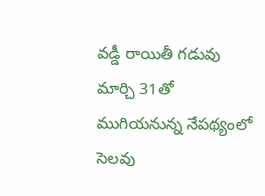వడ్డీ రాయితీ గడువు మార్చి 31తో ముగియనున్న నేపథ్యంలో సెలవు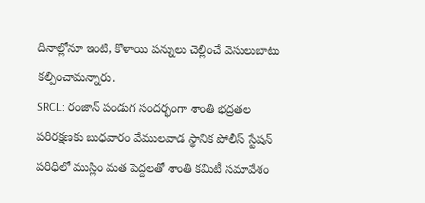దినాల్లోనూ ఇంటి, కొళాయి పన్నులు చెల్లించే వెసులుబాటు కల్పించామన్నారు.
SRCL: రంజాన్ పండుగ సందర్భంగా శాంతి భద్రతల పరిరక్షణకు బుధవారం వేములవాడ స్థానిక పోలీస్ స్టేషన్ పరిధిలో ముస్లిం మత పెద్దలతో శాంతి కమిటీ సమావేశం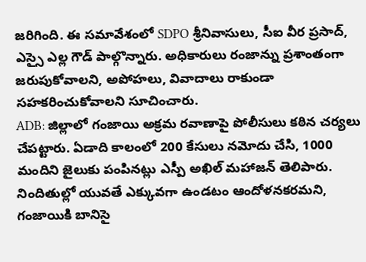జరిగింది. ఈ సమావేశంలో SDPO శ్రీనివాసులు, సీఐ వీర ప్రసాద్, ఎస్సై ఎల్ల గౌడ్ పాల్గొన్నారు. అధికారులు రంజాన్ను ప్రశాంతంగా జరుపుకోవాలని, అపోహలు, వివాదాలు రాకుండా సహకరించుకోవాలని సూచించారు.
ADB: జిల్లాలో గంజాయి అక్రమ రవాణాపై పోలీసులు కఠిన చర్యలు చేపట్టారు. ఏడాది కాలంలో 200 కేసులు నమోదు చేసి, 1000 మందిని జైలుకు పంపినట్లు ఎస్పీ అఖిల్ మహాజన్ తెలిపారు. నిందితుల్లో యువతే ఎక్కువగా ఉండటం ఆందోళనకరమని, గంజాయికి బానిసై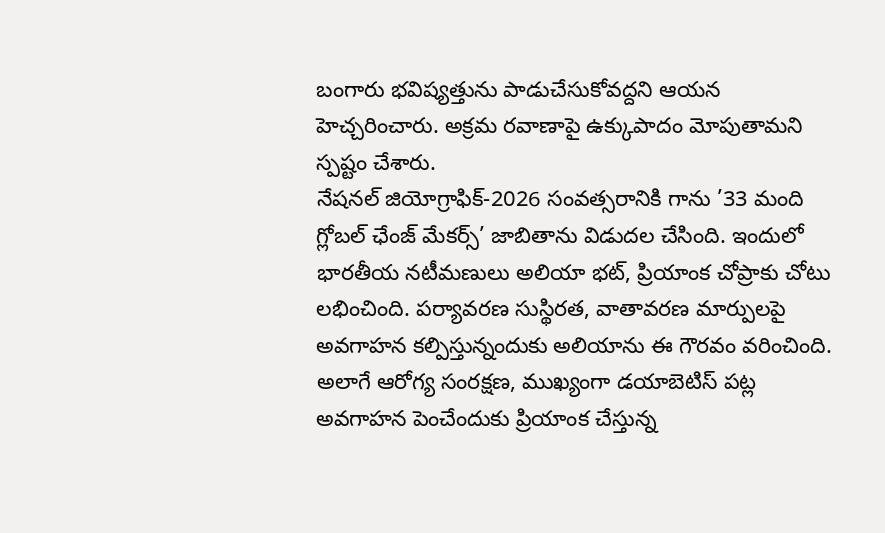బంగారు భవిష్యత్తును పాడుచేసుకోవద్దని ఆయన హెచ్చరించారు. అక్రమ రవాణాపై ఉక్కుపాదం మోపుతామని స్పష్టం చేశారు.
నేషనల్ జియోగ్రాఫిక్-2026 సంవత్సరానికి గాను ’33 మంది గ్లోబల్ ఛేంజ్ మేకర్స్’ జాబితాను విడుదల చేసింది. ఇందులో భారతీయ నటీమణులు అలియా భట్, ప్రియాంక చోప్రాకు చోటు లభించింది. పర్యావరణ సుస్థిరత, వాతావరణ మార్పులపై అవగాహన కల్పిస్తున్నందుకు అలియాను ఈ గౌరవం వరించింది. అలాగే ఆరోగ్య సంరక్షణ, ముఖ్యంగా డయాబెటిస్ పట్ల అవగాహన పెంచేందుకు ప్రియాంక చేస్తున్న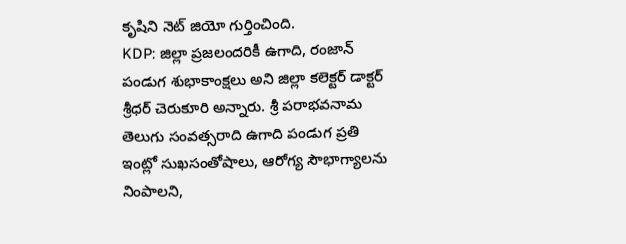కృషిని నెట్ జియో గుర్తించింది.
KDP: జిల్లా ప్రజలందరికీ ఉగాది, రంజాన్ పండుగ శుభాకాంక్షలు అని జిల్లా కలెక్టర్ డాక్టర్ శ్రీధర్ చెరుకూరి అన్నారు. శ్రీ పరాభవనామ తెలుగు సంవత్సరాది ఉగాది పండుగ ప్రతి ఇంట్లో సుఖసంతోషాలు, ఆరోగ్య సౌభాగ్యాలను నింపాలని,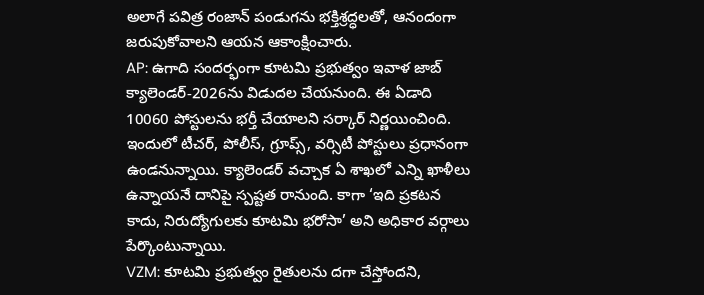అలాగే పవిత్ర రంజాన్ పండుగను భక్తిశ్రద్ధలతో, ఆనందంగా జరుపుకోవాలని ఆయన ఆకాంక్షించారు.
AP: ఉగాది సందర్భంగా కూటమి ప్రభుత్వం ఇవాళ జాబ్ క్యాలెండర్-2026ను విడుదల చేయనుంది. ఈ ఏడాది 10060 పోస్టులను భర్తీ చేయాలని సర్కార్ నిర్ణయించింది. ఇందులో టీచర్, పోలీస్, గ్రూప్స్, వర్సిటీ పోస్టులు ప్రధానంగా ఉండనున్నాయి. క్యాలెండర్ వచ్చాక ఏ శాఖలో ఎన్ని ఖాళీలు ఉన్నాయనే దానిపై స్పష్టత రానుంది. కాగా ‘ఇది ప్రకటన కాదు, నిరుద్యోగులకు కూటమి భరోసా’ అని అధికార వర్గాలు పేర్కొంటున్నాయి.
VZM: కూటమి ప్రభుత్వం రైతులను దగా చేస్తోందని,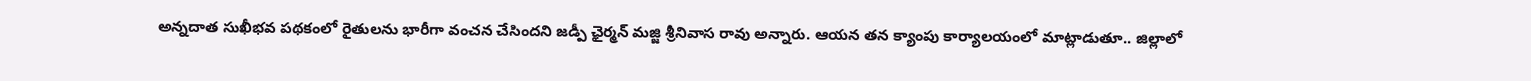అన్నదాత సుఖీభవ పథకంలో రైతులను భారీగా వంచన చేసిందని జడ్పీ ఛైర్మన్ మజ్జి శ్రీనివాస రావు అన్నారు. ఆయన తన క్యాంపు కార్యాలయంలో మాట్లాడుతూ.. జిల్లాలో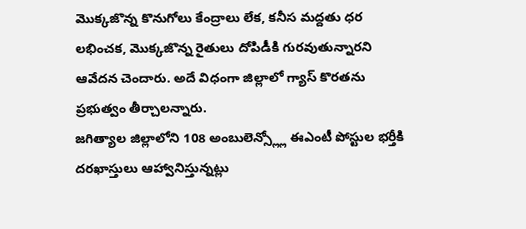మొక్కజొన్న కొనుగోలు కేంద్రాలు లేక, కనీస మద్దతు ధర లభించక, మొక్కజొన్న రైతులు దోపిడీకి గురవుతున్నారని ఆవేదన చెందారు. అదే విధంగా జిల్లాలో గ్యాస్ కొరతను ప్రభుత్వం తీర్చాలన్నారు.
జగిత్యాల జిల్లాలోని 108 అంబులెన్స్ల్లో ఈఎంటీ పోస్టుల భర్తీకి దరఖాస్తులు ఆహ్వానిస్తున్నట్లు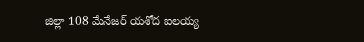జిల్లా 108 మేనేజర్ యశోద ఐలయ్య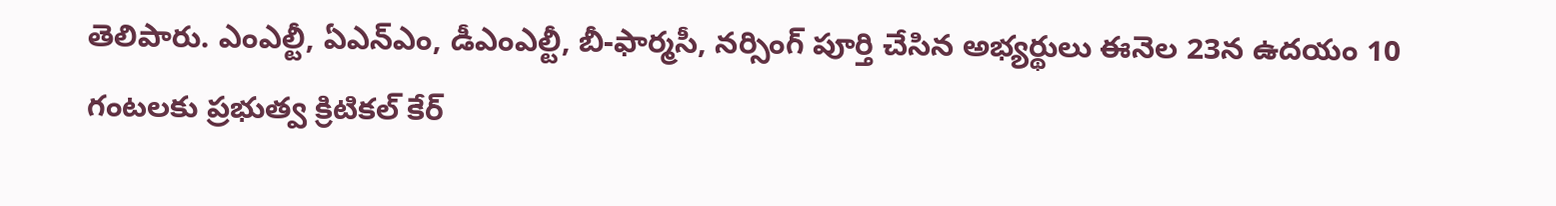తెలిపారు. ఎంఎల్టీ, ఏఎన్ఎం, డీఎంఎల్టీ, బీ-ఫార్మసీ, నర్సింగ్ పూర్తి చేసిన అభ్యర్థులు ఈనెల 23న ఉదయం 10 గంటలకు ప్రభుత్వ క్రిటికల్ కేర్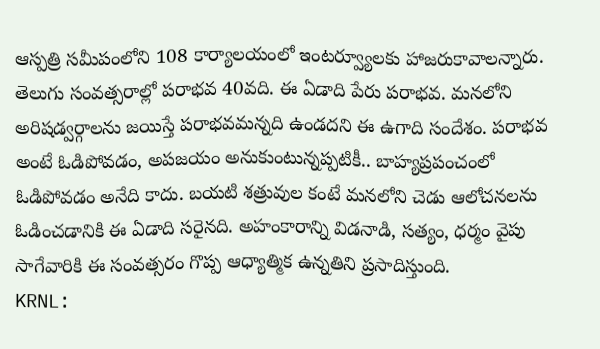ఆస్పత్రి సమీపంలోని 108 కార్యాలయంలో ఇంటర్వ్యూలకు హాజరుకావాలన్నారు.
తెలుగు సంవత్సరాల్లో పరాభవ 40వది. ఈ ఏడాది పేరు పరాభవ. మనలోని అరిషడ్వర్గాలను జయిస్తే పరాభవమన్నది ఉండదని ఈ ఉగాది సందేశం. పరాభవ అంటే ఓడిపోవడం, అపజయం అనుకుంటున్నప్పటికీ.. బాహ్యప్రపంచంలో ఓడిపోవడం అనేది కాదు. బయటి శత్రువుల కంటే మనలోని చెడు ఆలోచనలను ఓడించడానికి ఈ ఏడాది సరైనది. అహంకారాన్ని విడనాడి, సత్యం, ధర్మం వైపు సాగేవారికి ఈ సంవత్సరం గొప్ప ఆధ్యాత్మిక ఉన్నతిని ప్రసాదిస్తుంది.
KRNL: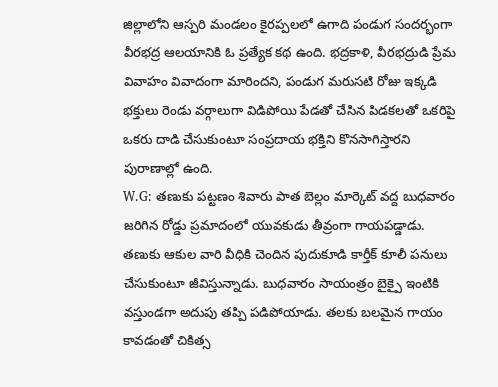జిల్లాలోని ఆస్పరి మండలం కైరప్పలలో ఉగాది పండుగ సందర్భంగా వీరభద్ర ఆలయానికి ఓ ప్రత్యేక కథ ఉంది. భద్రకాళి, వీరభద్రుడి ప్రేమ వివాహం వివాదంగా మారిందని, పండుగ మరుసటి రోజు ఇక్కడి భక్తులు రెండు వర్గాలుగా విడిపోయి పేడతో చేసిన పిడకలతో ఒకరిపై ఒకరు దాడి చేసుకుంటూ సంప్రదాయ భక్తిని కొనసాగిస్తారని పురాణాల్లో ఉంది.
W.G: తణుకు పట్టణం శివారు పాత బెల్లం మార్కెట్ వద్ద బుధవారం జరిగిన రోడ్డు ప్రమాదంలో యువకుడు తీవ్రంగా గాయపడ్డాడు. తణుకు ఆకుల వారి వీధికి చెందిన పుదుకూడి కార్తీక్ కూలీ పనులు చేసుకుంటూ జీవిస్తున్నాడు. బుధవారం సాయంత్రం బైక్పై ఇంటికి వస్తుండగా అదుపు తప్పి పడిపోయాడు. తలకు బలమైన గాయం కావడంతో చికిత్స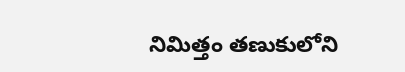నిమిత్తం తణుకులోని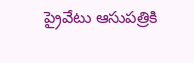ప్రైవేటు ఆసుపత్రికి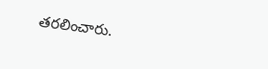తరలించారు.